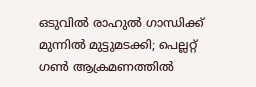ഒടുവിൽ രാഹുൽ ഗാന്ധിക്ക് മുന്നിൽ മുട്ടുമടക്കി; പെല്ലറ്റ് ഗണ്‍ ആക്രമണത്തില്‍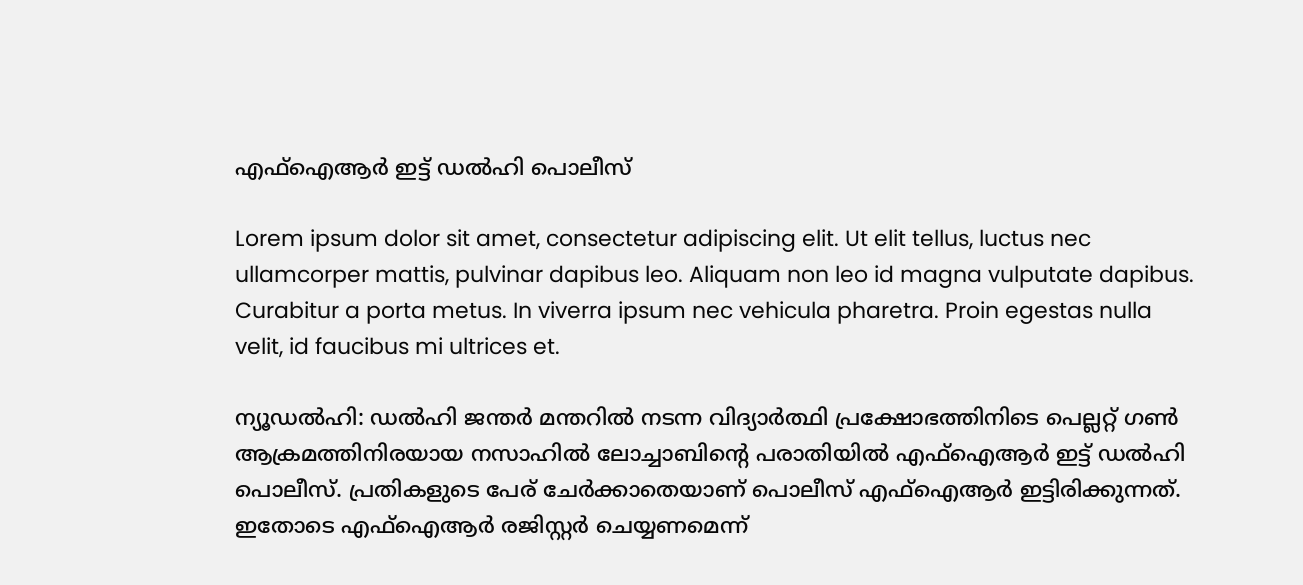എഫ്‌ഐആര്‍ ഇട്ട് ഡല്‍ഹി പൊലീസ്

Lorem ipsum dolor sit amet, consectetur adipiscing elit. Ut elit tellus, luctus nec ullamcorper mattis, pulvinar dapibus leo. Aliquam non leo id magna vulputate dapibus. Curabitur a porta metus. In viverra ipsum nec vehicula pharetra. Proin egestas nulla velit, id faucibus mi ultrices et.

ന്യൂഡല്‍ഹി: ഡൽഹി ജന്തര്‍ മന്തറില്‍ നടന്ന വിദ്യാർത്ഥി പ്രക്ഷോഭത്തിനിടെ പെല്ലറ്റ് ഗണ്‍ ആക്രമത്തിനിരയായ നസാഹില്‍ ലോച്ചാബിന്റെ പരാതിയില്‍ എഫ്‌ഐആര്‍ ഇട്ട് ഡല്‍ഹി പൊലീസ്. പ്രതികളുടെ പേര് ചേര്‍ക്കാതെയാണ് പൊലീസ് എഫ്‌ഐആര്‍ ഇട്ടിരിക്കുന്നത്. ഇതോടെ എഫ്‌ഐആര്‍ രജിസ്റ്റര്‍ ചെയ്യണമെന്ന്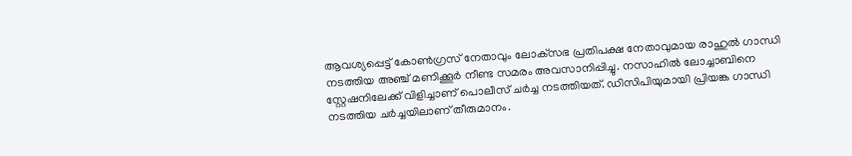ആവശ്യപ്പെട്ട് കോണ്‍ഗ്രസ് നേതാവും ലോക്‌സഭ പ്രതിപക്ഷ നേതാവുമായ രാഹുല്‍ ഗാന്ധി നടത്തിയ അഞ്ച് മണിക്കൂര്‍ നീണ്ട സമരം അവസാനിപ്പിച്ചു. നസാഹില്‍ ലോച്ചാബിനെ സ്റ്റേഷനിലേക്ക് വിളിച്ചാണ് പൊലീസ് ചര്‍ച്ച നടത്തിയത്. ഡിസിപിയുമായി പ്രിയങ്ക ഗാന്ധി നടത്തിയ ചര്‍ച്ചയിലാണ് തീരുമാനം.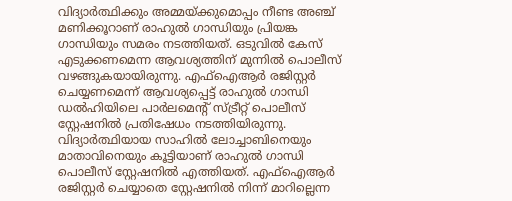വിദ്യാര്‍ത്ഥിക്കും അമ്മയ്ക്കുമൊപ്പം നീണ്ട അഞ്ച് മണിക്കൂറാണ് രാഹുല്‍ ഗാന്ധിയും പ്രിയങ്ക ഗാന്ധിയും സമരം നടത്തിയത്. ഒടുവില്‍ കേസ് എടുക്കണമെന്ന ആവശ്യത്തിന് മുന്നില്‍ പൊലീസ് വഴങ്ങുകയായിരുന്നു. എഫ്‌ഐആര്‍ രജിസ്റ്റര്‍ ചെയ്യണമെന്ന് ആവശ്യപ്പെട്ട് രാഹുല്‍ ഗാന്ധി ഡല്‍ഹിയിലെ പാര്‍ലമെന്റ് സ്ട്രീറ്റ് പൊലീസ് സ്റ്റേഷനില്‍ പ്രതിഷേധം നടത്തിയിരുന്നു. വിദ്യാര്‍ത്ഥിയായ സാഹില്‍ ലോച്ചാബിനെയും മാതാവിനെയും കൂട്ടിയാണ് രാഹുല്‍ ഗാന്ധി പൊലീസ് സ്റ്റേഷനില്‍ എത്തിയത്. എഫ്ഐആര്‍ രജിസ്റ്റര്‍ ചെയ്യാതെ സ്റ്റേഷനില്‍ നിന്ന് മാറില്ലെന്ന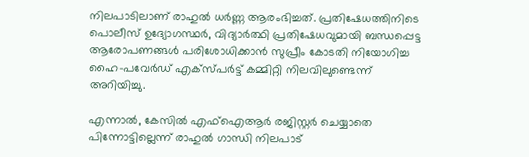നിലപാടിലാണ് രാഹുല്‍ ധര്‍ണ്ണ ആരംഭിച്ചത്. പ്രതിഷേധത്തിനിടെ പൊലീസ് ഉദ്യോഗസ്ഥര്‍, വിദ്യാര്‍ത്ഥി പ്രതിഷേധവുമായി ബന്ധപ്പെട്ട ആരോപണങ്ങള്‍ പരിശോധിക്കാന്‍ സുപ്രീം കോടതി നിയോഗിച്ച ഹൈ-പവേര്‍ഡ് എക്‌സ്പര്‍ട്ട് കമ്മിറ്റി നിലവിലുണ്ടെന്ന് അറിയിച്ചു.

എന്നാല്‍, കേസില്‍ എഫ്ഐആര്‍ രജിസ്റ്റര്‍ ചെയ്യാതെ പിന്നോട്ടില്ലെന്ന് രാഹുല്‍ ഗാന്ധി നിലപാട്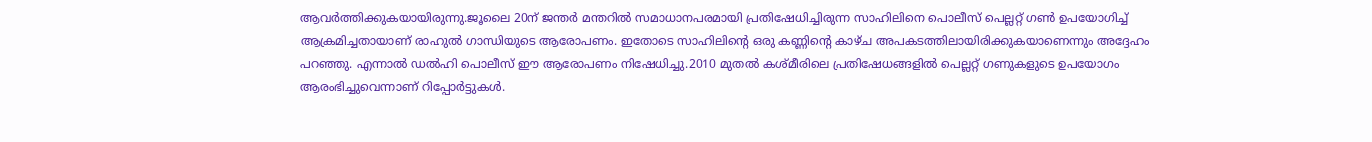ആവര്‍ത്തിക്കുകയായിരുന്നു.ജൂലൈ 20ന് ജന്തര്‍ മന്തറില്‍ സമാധാനപരമായി പ്രതിഷേധിച്ചിരുന്ന സാഹിലിനെ പൊലീസ് പെല്ലറ്റ് ഗണ്‍ ഉപയോഗിച്ച് ആക്രമിച്ചതായാണ് രാഹുല്‍ ഗാന്ധിയുടെ ആരോപണം. ഇതോടെ സാഹിലിന്റെ ഒരു കണ്ണിന്റെ കാഴ്ച അപകടത്തിലായിരിക്കുകയാണെന്നും അദ്ദേഹം പറഞ്ഞു. എന്നാല്‍ ഡല്‍ഹി പൊലീസ് ഈ ആരോപണം നിഷേധിച്ചു.2010 മുതല്‍ കശ്മീരിലെ പ്രതിഷേധങ്ങളില്‍ പെല്ലറ്റ് ഗണുകളുടെ ഉപയോഗം ആരംഭിച്ചുവെന്നാണ് റിപ്പോര്‍ട്ടുകള്‍.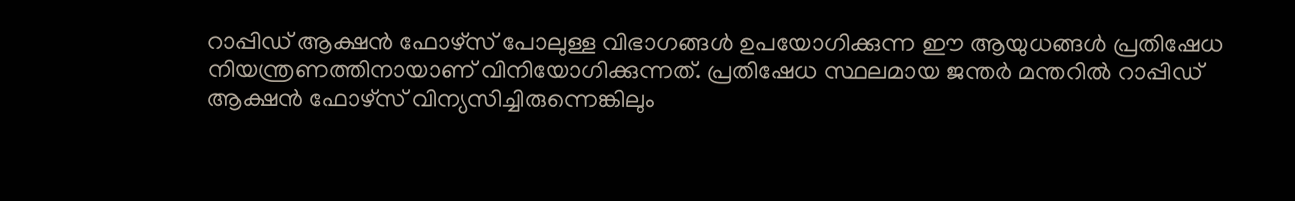റാപ്പിഡ് ആക്ഷന്‍ ഫോഴ്സ് പോലുള്ള വിഭാഗങ്ങള്‍ ഉപയോഗിക്കുന്ന ഈ ആയുധങ്ങള്‍ പ്രതിഷേധ നിയന്ത്രണത്തിനായാണ് വിനിയോഗിക്കുന്നത്. പ്രതിഷേധ സ്ഥലമായ ജന്തര്‍ മന്തറില്‍ റാപ്പിഡ് ആക്ഷന്‍ ഫോഴ്സ് വിന്യസിച്ചിരുന്നെങ്കിലും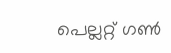പെല്ലറ്റ് ഗണ്‍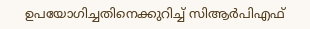ഉപയോഗിച്ചതിനെക്കുറിച്ച് സിആര്‍പിഎഫ്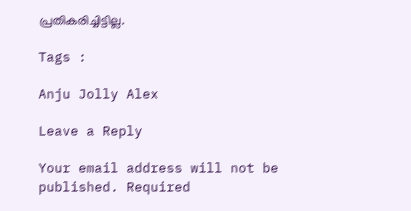പ്രതികരിച്ചിട്ടില്ല.

Tags :

Anju Jolly Alex

Leave a Reply

Your email address will not be published. Required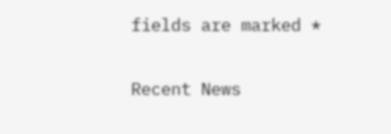fields are marked *

Recent News